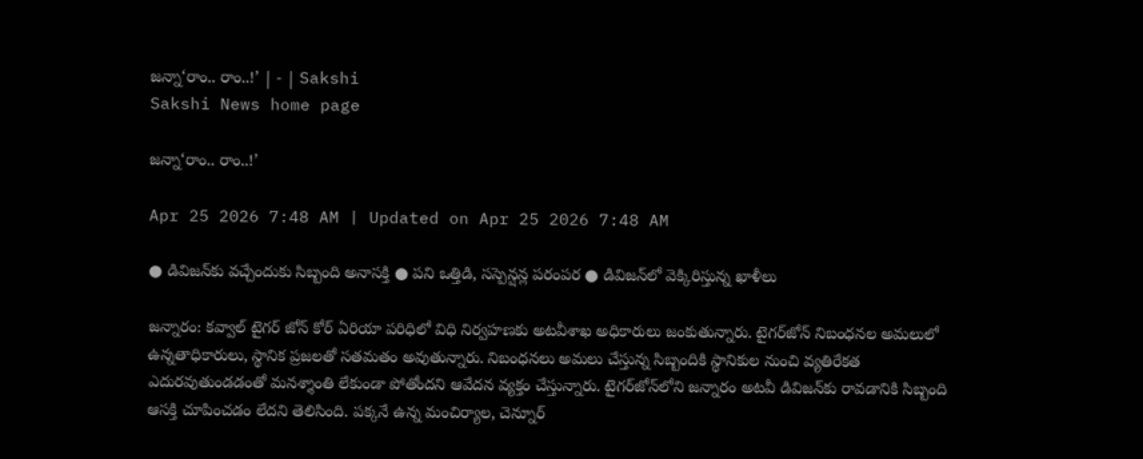జన్నా‘రాం.. రాం..!’ | - | Sakshi
Sakshi News home page

జన్నా‘రాం.. రాం..!’

Apr 25 2026 7:48 AM | Updated on Apr 25 2026 7:48 AM

● డివిజన్‌కు వచ్చేందుకు సిబ్బంది అనాసక్తి ● పని ఒత్తిడి, సస్పెన్షన్ల పరంపర ● డివిజన్‌లో వెక్కిరిస్తున్న ఖాళీలు

జన్నారం: కవ్వాల్‌ టైగర్‌ జోన్‌ కోర్‌ ఏరియా పరిధిలో విధి నిర్వహణకు అటవీశాఖ అధికారులు జంకుతున్నారు. టైగర్‌జోన్‌ నిబంధనల అమలులో ఉన్నతాధికారులు, స్థానిక ప్రజలతో సతమతం అవుతున్నారు. నిబంధనలు అమలు చేస్తున్న సిబ్బందికి స్థానికుల నుంచి వ్యతిరేకత ఎదురవుతుండడంతో మనశ్శాంతి లేకుండా పోతోందని ఆవేదన వ్యక్తం చేస్తున్నారు. టైగర్‌జోన్‌లోని జన్నారం అటవీ డివిజన్‌కు రావడానికి సిబ్బంది ఆసక్తి చూపించడం లేదని తెలిసింది. పక్కనే ఉన్న మంచిర్యాల, చెన్నూర్‌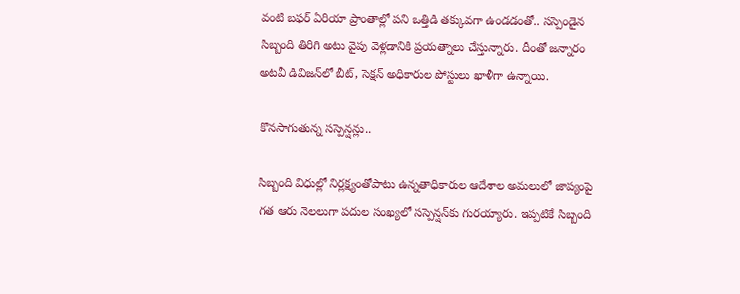వంటి బఫర్‌ ఏరియా ప్రాంతాల్లో పని ఒత్తిడి తక్కువగా ఉండడంతో.. సస్పెండైన సిబ్బంది తిరిగి అటు వైపు వెళ్లడానికి ప్రయత్నాలు చేస్తున్నారు. దీంతో జన్నారం అటవీ డివిజన్‌లో బీట్‌, సెక్షన్‌ అధికారుల పోస్టులు ఖాళీగా ఉన్నాయి.

కొనసాగుతున్న సస్పెన్షన్లు..

సిబ్బంది విధుల్లో నిర్లక్ష్యంతోపాటు ఉన్నతాధికారుల ఆదేశాల అమలులో జాప్యంపై గత ఆరు నెలలుగా పదుల సంఖ్యలో సస్పెన్షన్‌కు గురయ్యారు. ఇప్పటికే సిబ్బంది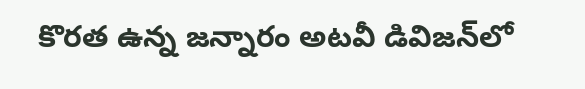కొరత ఉన్న జన్నారం అటవీ డివిజన్‌లో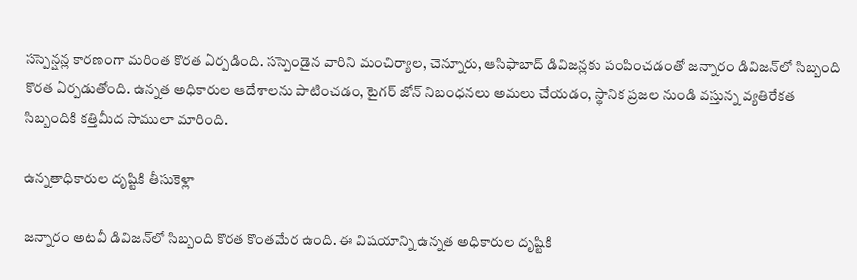సస్పెన్షన్ల కారణంగా మరింత కొరత ఏర్పడింది. సస్పెండైన వారిని మంచిర్యాల, చెన్నూరు, ఆసిఫాబాద్‌ డివిజన్లకు పంపించడంతో జన్నారం డివిజన్‌లో సిబ్బంది కొరత ఏర్పడుతోంది. ఉన్నత అధికారుల ఆదేశాలను పాటించడం, టైగర్‌ జోన్‌ నిబంధనలు అమలు చేయడం, స్థానిక ప్రజల నుండి వస్తున్న వ్యతిరేకత సిబ్బందికి కత్తిమీద సాములా మారింది.

ఉన్నతాధికారుల దృష్టికి తీసుకెళ్లా

జన్నారం అటవీ డివిజన్‌లో సిబ్బంది కొరత కొంతమేర ఉంది. ఈ విషయాన్ని ఉన్నత అధికారుల దృష్టికి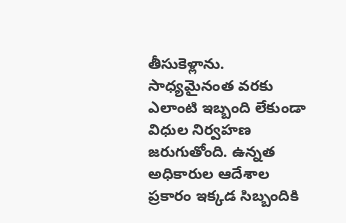తీసుకెళ్లాను. సాధ్యమైనంత వరకు ఎలాంటి ఇబ్బంది లేకుండా విధుల నిర్వహణ జరుగుతోంది. ఉన్నత అధికారుల ఆదేశాల ప్రకారం ఇక్కడ సిబ్బందికి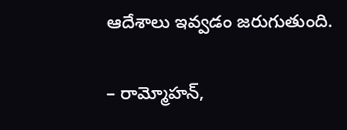ఆదేశాలు ఇవ్వడం జరుగుతుంది.

– రామ్మోహన్‌,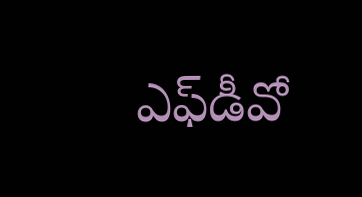ఎఫ్‌డీవో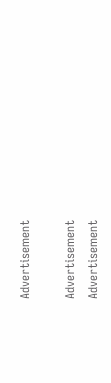Advertisement

Advertisement
Advertisement